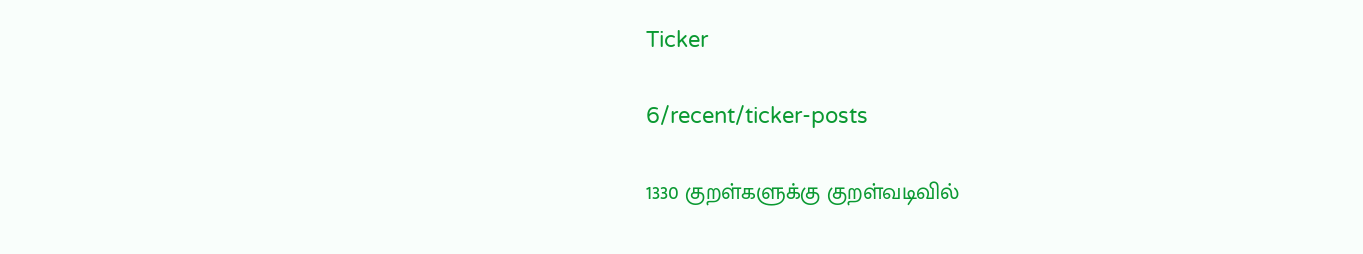Ticker

6/recent/ticker-posts

1330 குறள்களுக்கு குறள்வடிவில்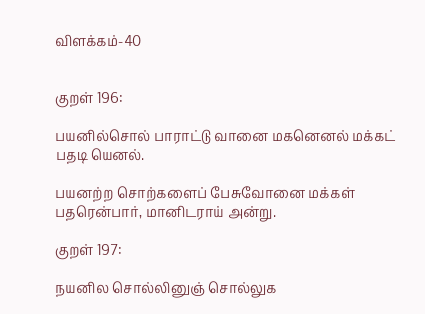விளக்கம்-40


குறள் 196:

பயனில்சொல் பாராட்டு வானை மகனெனல் மக்கட் பதடி யெனல்.

பயனற்ற சொற்களைப் பேசுவோனை மக்கள் பதரென்பார், மானிடராய் அன்று.

குறள் 197:

நயனில சொல்லினுஞ் சொல்லுக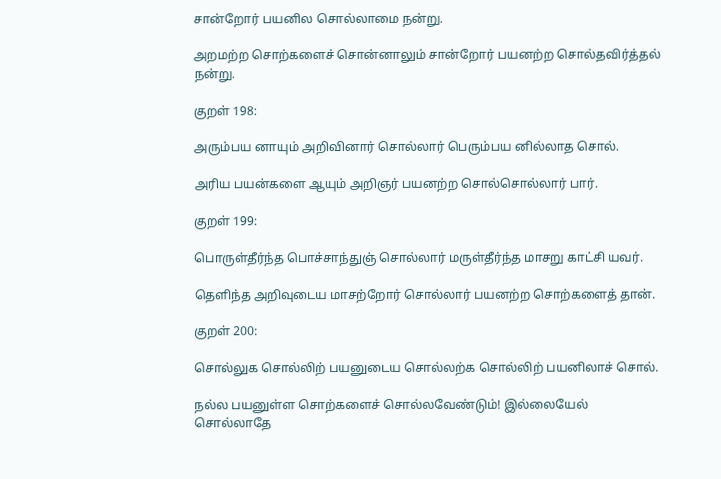சான்றோர் பயனில சொல்லாமை நன்று.

அறமற்ற சொற்களைச் சொன்னாலும் சான்றோர் பயனற்ற சொல்தவிர்த்தல் நன்று.

குறள் 198:

அரும்பய னாயும் அறிவினார் சொல்லார் பெரும்பய னில்லாத சொல்.

அரிய பயன்களை ஆயும் அறிஞர் பயனற்ற சொல்சொல்லார் பார்.

குறள் 199:

பொருள்தீர்ந்த பொச்சாந்துஞ் சொல்லார் மருள்தீர்ந்த மாசறு காட்சி யவர்.

தெளிந்த அறிவுடைய மாசற்றோர் சொல்லார் பயனற்ற சொற்களைத் தான்.

குறள் 200:

சொல்லுக சொல்லிற் பயனுடைய சொல்லற்க சொல்லிற் பயனிலாச் சொல்.

நல்ல பயனுள்ள சொற்களைச் சொல்லவேண்டும்! இல்லையேல் சொல்லாதே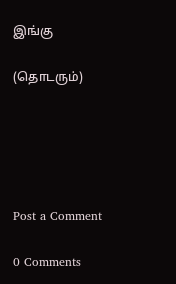இங்கு

(தொடரும்)





Post a Comment

0 Comments